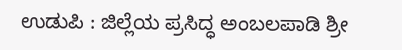ಉಡುಪಿ : ಜಿಲ್ಲೆಯ ಪ್ರಸಿದ್ಧ ಅಂಬಲಪಾಡಿ ಶ್ರೀ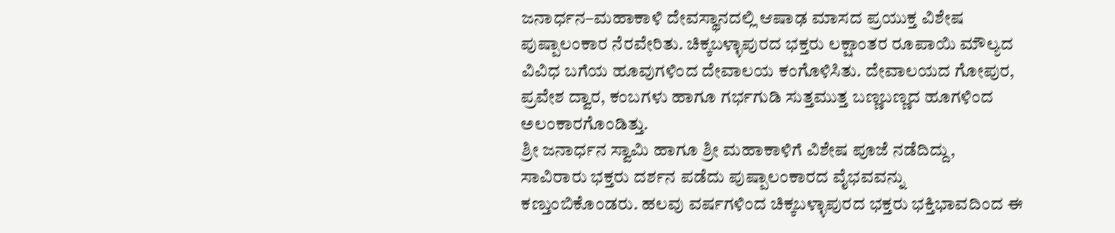ಜನಾರ್ಧನ–ಮಹಾಕಾಳಿ ದೇವಸ್ಥಾನದಲ್ಲಿ ಆಷಾಢ ಮಾಸದ ಪ್ರಯುಕ್ತ ವಿಶೇಷ ಪುಷ್ಪಾಲಂಕಾರ ನೆರವೇರಿತು. ಚಿಕ್ಕಬಳ್ಳಾಪುರದ ಭಕ್ತರು ಲಕ್ಷಾಂತರ ರೂಪಾಯಿ ಮೌಲ್ಯದ ವಿವಿಧ ಬಗೆಯ ಹೂವುಗಳಿಂದ ದೇವಾಲಯ ಕಂಗೊಳಿಸಿತು. ದೇವಾಲಯದ ಗೋಪುರ, ಪ್ರವೇಶ ದ್ವಾರ, ಕಂಬಗಳು ಹಾಗೂ ಗರ್ಭಗುಡಿ ಸುತ್ತಮುತ್ತ ಬಣ್ಣಬಣ್ಣದ ಹೂಗಳಿಂದ ಅಲಂಕಾರಗೊಂಡಿತ್ತು.
ಶ್ರೀ ಜನಾರ್ಧನ ಸ್ವಾಮಿ ಹಾಗೂ ಶ್ರೀ ಮಹಾಕಾಳಿಗೆ ವಿಶೇಷ ಪೂಜೆ ನಡೆದಿದ್ದು, ಸಾವಿರಾರು ಭಕ್ತರು ದರ್ಶನ ಪಡೆದು ಪುಷ್ಪಾಲಂಕಾರದ ವೈಭವವನ್ನು ಕಣ್ತುಂಬಿಕೊಂಡರು. ಹಲವು ವರ್ಷಗಳಿಂದ ಚಿಕ್ಕಬಳ್ಳಾಪುರದ ಭಕ್ತರು ಭಕ್ತಿಭಾವದಿಂದ ಈ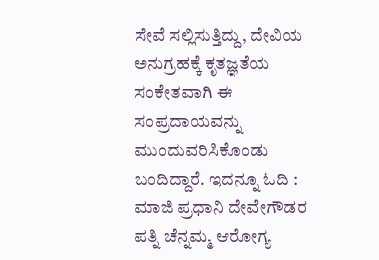ಸೇವೆ ಸಲ್ಲಿಸುತ್ತಿದ್ದು, ದೇವಿಯ ಅನುಗ್ರಹಕ್ಕೆ ಕೃತಜ್ಞತೆಯ ಸಂಕೇತವಾಗಿ ಈ ಸಂಪ್ರದಾಯವನ್ನು ಮುಂದುವರಿಸಿಕೊಂಡು ಬಂದಿದ್ದಾರೆ. ಇದನ್ನೂ ಓದಿ : ಮಾಜಿ ಪ್ರಧಾನಿ ದೇವೇಗೌಡರ ಪತ್ನಿ ಚೆನ್ನಮ್ಮ ಆರೋಗ್ಯ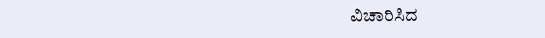ವಿಚಾರಿಸಿದ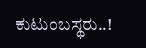ಕುಟುಂಬಸ್ಥರು..!